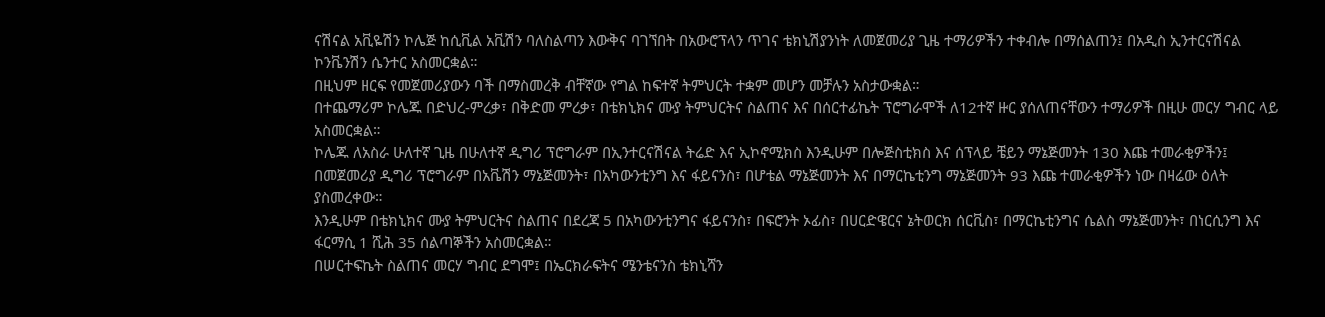ናሽናል አቪዬሽን ኮሌጅ ከሲቪል አቪሽን ባለስልጣን እውቅና ባገኘበት በአውሮፕላን ጥገና ቴክኒሽያንነት ለመጀመሪያ ጊዜ ተማሪዎችን ተቀብሎ በማሰልጠን፤ በአዲስ ኢንተርናሽናል ኮንቬንሽን ሴንተር አስመርቋል።
በዚህም ዘርፍ የመጀመሪያውን ባች በማስመረቅ ብቸኛው የግል ከፍተኛ ትምህርት ተቋም መሆን መቻሉን አስታውቋል።
በተጨማሪም ኮሌጁ በድህረ-ምረቃ፣ በቅድመ ምረቃ፣ በቴክኒክና ሙያ ትምህርትና ስልጠና እና በሰርተፊኬት ፕሮግራሞች ለ12ተኛ ዙር ያሰለጠናቸውን ተማሪዎች በዚሁ መርሃ ግብር ላይ አስመርቋል።
ኮሌጁ ለአስራ ሁለተኛ ጊዜ በሁለተኛ ዲግሪ ፕሮግራም በኢንተርናሽናል ትሬድ እና ኢኮኖሚክስ እንዲሁም በሎጅስቲክስ እና ሰፕላይ ቼይን ማኔጅመንት 130 እጩ ተመራቂዎችን፤ በመጀመሪያ ዲግሪ ፕሮግራም በአቬሽን ማኔጅመንት፣ በአካውንቲንግ እና ፋይናንስ፣ በሆቴል ማኔጅመንት እና በማርኬቲንግ ማኔጅመንት 93 እጩ ተመራቂዎችን ነው በዛሬው ዕለት ያስመረቀው።
እንዲሁም በቴክኒክና ሙያ ትምህርትና ስልጠና በደረጃ 5 በአካውንቲንግና ፋይናንስ፣ በፍሮንት ኦፊስ፣ በሀርድዌርና ኔትወርክ ሰርቪስ፣ በማርኬቲንግና ሴልስ ማኔጅመንት፣ በነርሲንግ እና ፋርማሲ 1 ሺሕ 35 ሰልጣኞችን አስመርቋል።
በሠርተፍኬት ስልጠና መርሃ ግብር ደግሞ፤ በኤርክራፍትና ሜንቴናንስ ቴክኒሻን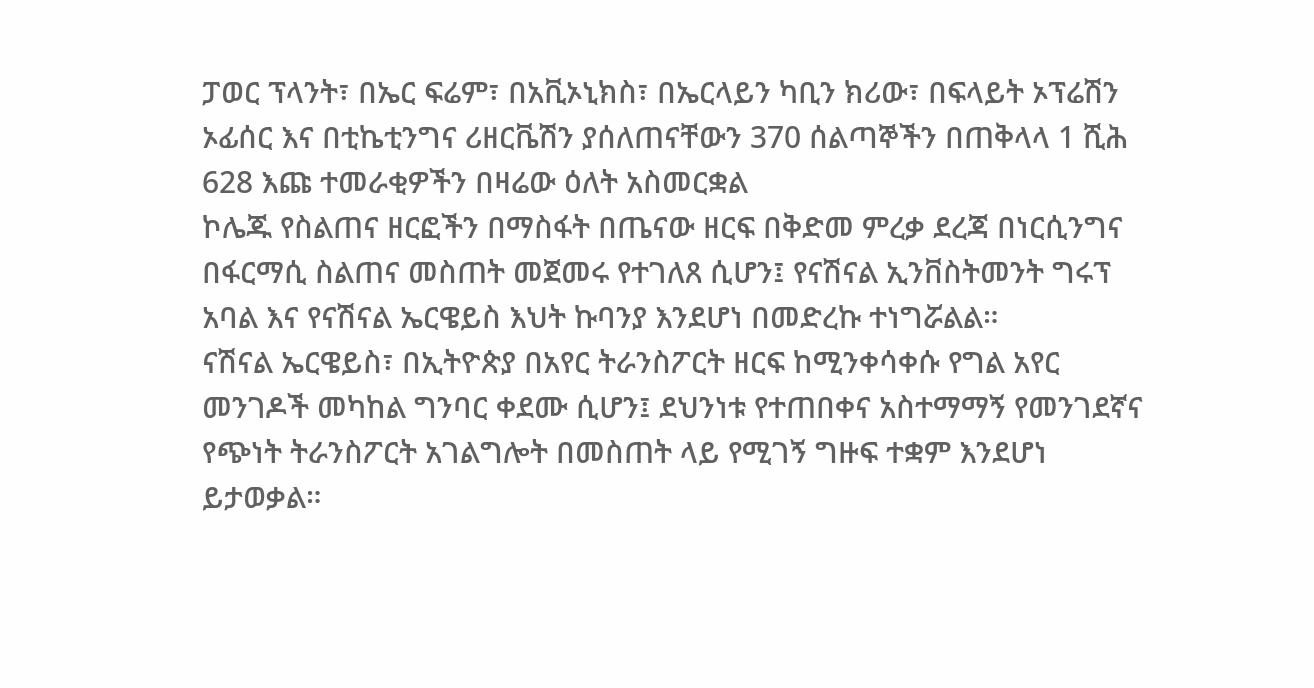ፓወር ፕላንት፣ በኤር ፍሬም፣ በአቪኦኒክስ፣ በኤርላይን ካቢን ክሪው፣ በፍላይት ኦፕሬሽን ኦፊሰር እና በቲኬቲንግና ሪዘርቬሽን ያሰለጠናቸውን 370 ሰልጣኞችን በጠቅላላ 1 ሺሕ 628 እጩ ተመራቂዎችን በዛሬው ዕለት አስመርቋል
ኮሌጁ የስልጠና ዘርፎችን በማስፋት በጤናው ዘርፍ በቅድመ ምረቃ ደረጃ በነርሲንግና በፋርማሲ ስልጠና መስጠት መጀመሩ የተገለጸ ሲሆን፤ የናሽናል ኢንቨስትመንት ግሩፕ አባል እና የናሽናል ኤርዌይስ እህት ኩባንያ እንደሆነ በመድረኩ ተነግሯልል።
ናሽናል ኤርዌይስ፣ በኢትዮጵያ በአየር ትራንስፖርት ዘርፍ ከሚንቀሳቀሱ የግል አየር መንገዶች መካከል ግንባር ቀደሙ ሲሆን፤ ደህንነቱ የተጠበቀና አስተማማኝ የመንገደኛና የጭነት ትራንስፖርት አገልግሎት በመስጠት ላይ የሚገኝ ግዙፍ ተቋም እንደሆነ ይታወቃል።